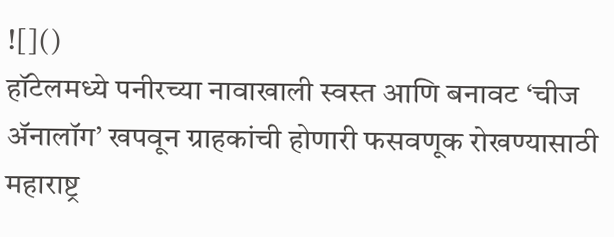![]()
हॉटेलमध्ये पनीरच्या नावाखाली स्वस्त आणि बनावट ‘चीज ॲनालॉग’ खपवून ग्राहकांची होणारी फसवणूक रोखण्यासाठी महाराष्ट्र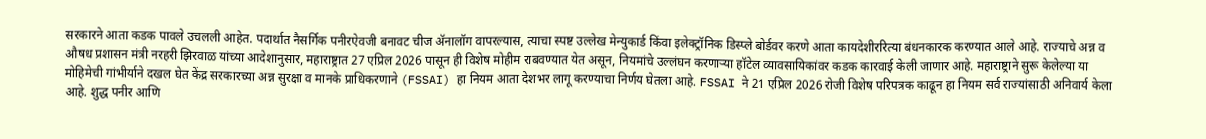सरकारने आता कडक पावले उचलली आहेत. पदार्थात नैसर्गिक पनीरऐवजी बनावट चीज ॲनालॉग वापरल्यास, त्याचा स्पष्ट उल्लेख मेन्युकार्ड किंवा इलेक्ट्रॉनिक डिस्प्ले बोर्डवर करणे आता कायदेशीररित्या बंधनकारक करण्यात आले आहे. राज्याचे अन्न व औषध प्रशासन मंत्री नरहरी झिरवाळ यांच्या आदेशानुसार, महाराष्ट्रात 27 एप्रिल 2026 पासून ही विशेष मोहीम राबवण्यात येत असून, नियमांचे उल्लंघन करणाऱ्या हॉटेल व्यावसायिकांवर कडक कारवाई केली जाणार आहे. महाराष्ट्राने सुरू केलेल्या या मोहिमेची गांभीर्याने दखल घेत केंद्र सरकारच्या अन्न सुरक्षा व मानके प्राधिकरणाने (FSSAI) हा नियम आता देशभर लागू करण्याचा निर्णय घेतला आहे. FSSAI ने 21 एप्रिल 2026 रोजी विशेष परिपत्रक काढून हा नियम सर्व राज्यांसाठी अनिवार्य केला आहे. शुद्ध पनीर आणि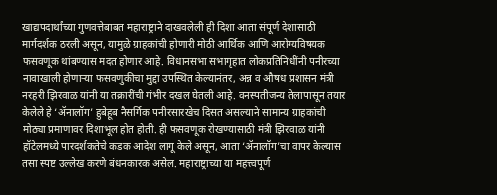खाद्यपदार्थांच्या गुणवत्तेबाबत महाराष्ट्राने दाखवलेली ही दिशा आता संपूर्ण देशासाठी मार्गदर्शक ठरली असून, यामुळे ग्राहकांची होणारी मोठी आर्थिक आणि आरोग्यविषयक फसवणूक थांबण्यास मदत होणार आहे. विधानसभा सभागृहात लोकप्रतिनिधींनी पनीरच्या नावाखाली होणाऱ्या फसवणुकीचा मुद्दा उपस्थित केल्यानंतर, अन्न व औषध प्रशासन मंत्री नरहरी झिरवाळ यांनी या तक्रारींची गंभीर दखल घेतली आहे. वनस्पतीजन्य तेलापासून तयार केलेले हे ‘ॲनालॉग’ हुबेहूब नैसर्गिक पनीरसारखेच दिसत असल्याने सामान्य ग्राहकांची मोठ्या प्रमाणावर दिशाभूल होत होती. ही फसवणूक रोखण्यासाठी मंत्री झिरवाळ यांनी हॉटेलमध्ये पारदर्शकतेचे कडक आदेश लागू केले असून, आता ‘ॲनालॉग’चा वापर केल्यास तसा स्पष्ट उल्लेख करणे बंधनकारक असेल. महाराष्ट्राच्या या महत्त्वपूर्ण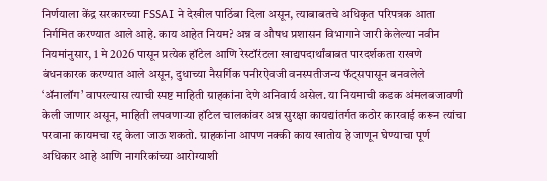निर्णयाला केंद्र सरकारच्या FSSAI ने देखील पाठिंबा दिला असून, त्याबाबतचे अधिकृत परिपत्रक आता निर्गमित करण्यात आले आहे. काय आहेत नियम? अन्न व औषध प्रशासन विभागाने जारी केलेल्या नवीन नियमांनुसार, 1 मे 2026 पासून प्रत्येक हॉटेल आणि रेस्टॉरंटला खाद्यपदार्थांबाबत पारदर्शकता राखणे बंधनकारक करण्यात आले असून, दुधाच्या नैसर्गिक पनीरऐवजी वनस्पतीजन्य फॅट्सपासून बनवलेले ‘ॲनालॉग’ वापरल्यास त्याची स्पष्ट माहिती ग्राहकांना देणे अनिवार्य असेल. या नियमाची कडक अंमलबजावणी केली जाणार असून, माहिती लपवणाऱ्या हॉटेल चालकांवर अन्न सुरक्षा कायद्यांतर्गत कठोर कारवाई करून त्यांचा परवाना कायमचा रद्द केला जाऊ शकतो. ग्राहकांना आपण नक्की काय खातोय हे जाणून घेण्याचा पूर्ण अधिकार आहे आणि नागरिकांच्या आरोग्याशी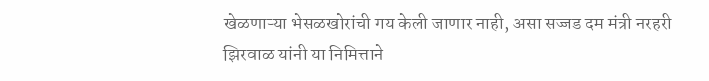खेळणाऱ्या भेसळखोरांची गय केली जाणार नाही, असा सज्जड दम मंत्री नरहरी झिरवाळ यांनी या निमित्ताने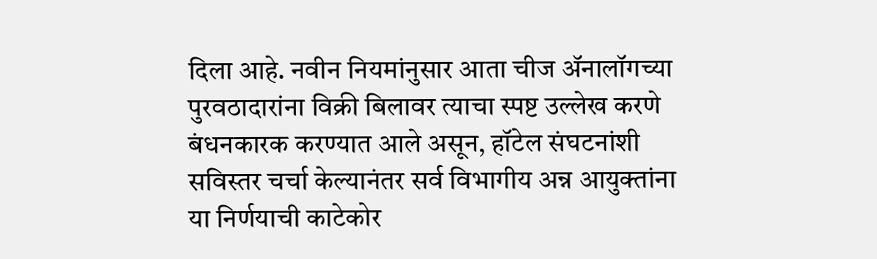दिला आहे. नवीन नियमांनुसार आता चीज ॲनालॉगच्या पुरवठादारांना विक्री बिलावर त्याचा स्पष्ट उल्लेख करणे बंधनकारक करण्यात आले असून, हॉटेल संघटनांशी सविस्तर चर्चा केल्यानंतर सर्व विभागीय अन्न आयुक्तांना या निर्णयाची काटेकोर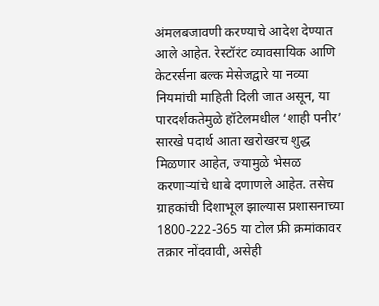अंमलबजावणी करण्याचे आदेश देण्यात आले आहेत. रेस्टॉरंट व्यावसायिक आणि केटरर्सना बल्क मेसेजद्वारे या नव्या नियमांची माहिती दिली जात असून, या पारदर्शकतेमुळे हॉटेलमधील ‘शाही पनीर’ सारखे पदार्थ आता खरोखरच शुद्ध मिळणार आहेत, ज्यामुळे भेसळ करणाऱ्यांचे धाबे दणाणले आहेत. तसेच ग्राहकांची दिशाभूल झाल्यास प्रशासनाच्या 1800-222-365 या टोल फ्री क्रमांकावर तक्रार नोंदवावी, असेही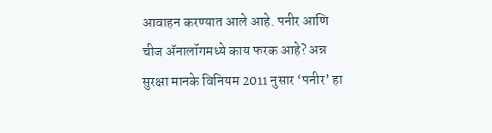आवाहन करण्यात आले आहे. पनीर आणि चीज ॲनालॉगमध्ये काय फरक आहे? अन्न सुरक्षा मानके विनियम 2011 नुसार ‘पनीर’ हा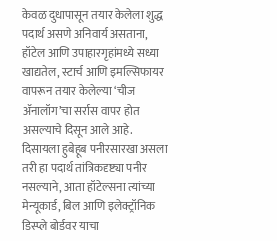केवळ दुधापासून तयार केलेला शुद्ध पदार्थ असणे अनिवार्य असताना, हॉटेल आणि उपाहारगृहांमध्ये सध्या खाद्यतेल, स्टार्च आणि इमल्सिफायर वापरून तयार केलेल्या ‘चीज ॲनालॉग’चा सर्रास वापर होत असल्याचे दिसून आले आहे. दिसायला हुबेहूब पनीरसारखा असला तरी हा पदार्थ तांत्रिकदृष्ट्या पनीर नसल्याने, आता हॉटेल्सना त्यांच्या मेन्यूकार्ड, बिल आणि इलेक्ट्रॉनिक डिस्प्ले बोर्डवर याचा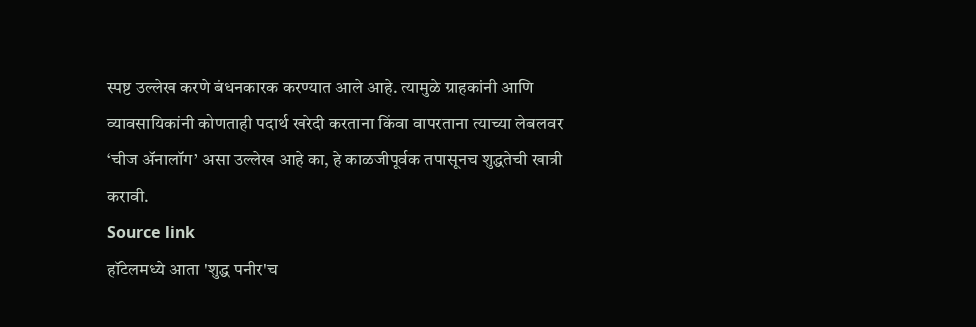स्पष्ट उल्लेख करणे बंधनकारक करण्यात आले आहे. त्यामुळे ग्राहकांनी आणि व्यावसायिकांनी कोणताही पदार्थ खरेदी करताना किंवा वापरताना त्याच्या लेबलवर ‘चीज ॲनालॉग’ असा उल्लेख आहे का, हे काळजीपूर्वक तपासूनच शुद्धतेची खात्री करावी.
Source link
हॉटेलमध्ये आता 'शुद्ध पनीर'च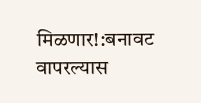मिळणार!:बनावट वापरल्यास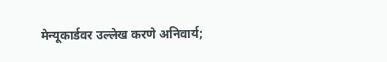मेन्यूकार्डवर उल्लेख करणे अनिवार्य;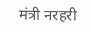मंत्री नरहरी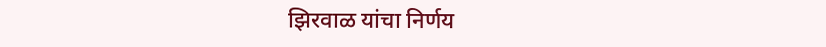झिरवाळ यांचा निर्णय